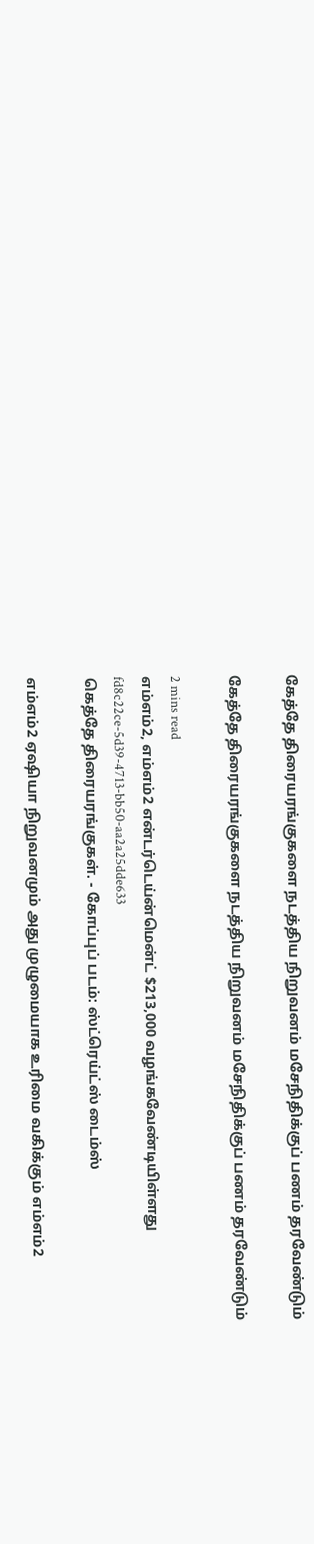கேத்தே திரையரங்குகளை நடத்திய நிறுவனம் மசேநிதிக்குப் பணம் தரவேண்டும்

கேத்தே திரையரங்குகளை நடத்திய நிறுவனம் மசேநிதிக்குப் பணம் தரவேண்டும்

2 mins read
எம்எம்2, எம்எம்2 என்டர்டெய்ன்மென்ட் $213,000 வழங்கவேண்டியிள்ளது
fd8c22ce-5d39-4713-bb50-aa2a25dde633
கெத்தே திரையரங்குகள். - கோப்புப் படம்: ஸ்ட்ரெய்ட்ஸ் டைம்ஸ்

எம்எம்2 ஏ‌ஷியா நிறுவனமும் அது முழுமையாக உரிமை வகிக்கும் எம்எம்2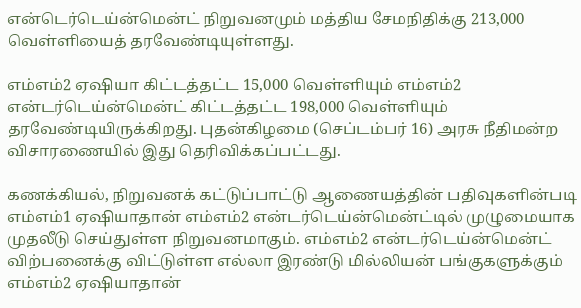என்டெர்டெய்ன்மென்ட் நிறுவனமும் மத்திய சேமநிதிக்கு 213,000 வெள்ளியைத் தரவேண்டியுள்ளது.

எம்எம்2 ஏ‌ஷியா கிட்டத்தட்ட 15,000 வெள்ளியும் எம்எம்2 என்டர்டெய்ன்மென்ட் கிட்டத்தட்ட 198,000 வெள்ளியும் தரவேண்டியிருக்கிறது. புதன்கிழமை (செப்டம்பர் 16) அரசு நீதிமன்ற விசாரணையில் இது தெரிவிக்கப்பட்டது.

கணக்கியல், நிறுவனக் கட்டுப்பாட்டு ஆணையத்தின் பதிவுகளின்படி எம்எம்1 ஏ‌ஷியாதான் எம்எம்2 என்டர்டெய்ன்மென்ட்டில் முழுமையாக முதலீடு செய்துள்ள நிறுவனமாகும். எம்எம்2 என்டர்டெய்ன்மென்ட் விற்பனைக்கு விட்டுள்ள எல்லா இரண்டு மில்லியன் பங்குகளுக்கும் எம்எம்2 ஏ‌ஷியாதான்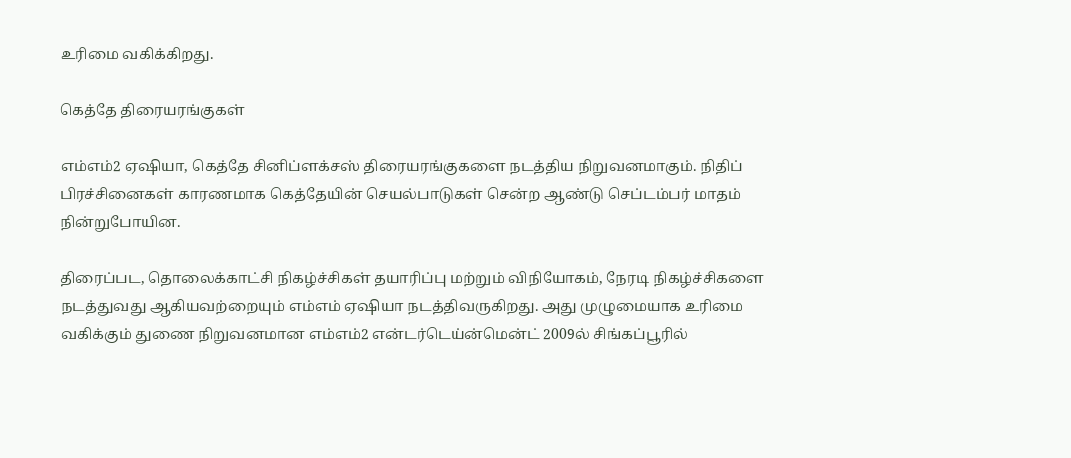உரிமை வகிக்கிறது.

கெத்தே திரையரங்குகள்

எம்எம்2 ஏ‌ஷியா, கெத்தே சினிப்ளக்சஸ் திரையரங்குகளை நடத்திய நிறுவனமாகும். நிதிப் பிரச்சினைகள் காரணமாக கெத்தேயின் செயல்பாடுகள் சென்ற ஆண்டு செப்டம்பர் மாதம் நின்றுபோயின.

திரைப்பட, தொலைக்காட்சி நிகழ்ச்சிகள் தயாரிப்பு மற்றும் விநியோகம், நேரடி நிகழ்ச்சிகளை நடத்துவது ஆகியவற்றையும் எம்எம் ஏ‌ஷியா நடத்திவருகிறது. அது முழுமையாக உரிமை வகிக்கும் துணை நிறுவனமான எம்எம்2 என்டர்டெய்ன்மென்ட் 2009ல் சிங்கப்பூரில்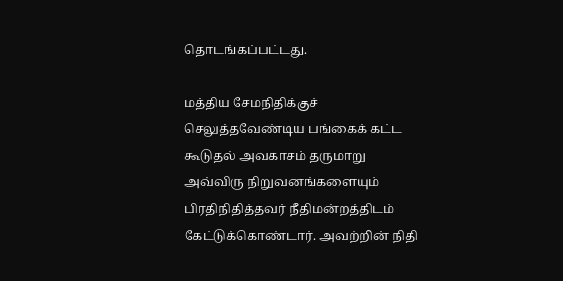தொடங்கப்பட்டது.

மத்திய சேமநிதிக்குச் செலுத்தவேண்டிய பங்கைக் கட்ட கூடுதல் அவகாசம் தருமாறு அவ்விரு நிறுவனங்களையும் பிரதிநிதித்தவர் நீதிமன்றத்திடம் கேட்டுக்கொண்டார். அவற்றின் நிதி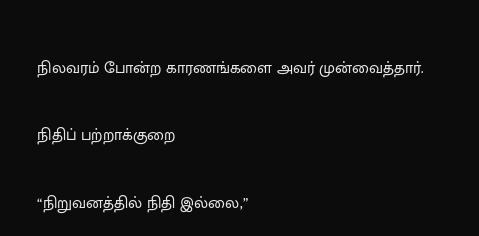நிலவரம் போன்ற காரணங்களை அவர் முன்வைத்தார்.

நிதிப் பற்றாக்குறை

“நிறுவனத்தில் நிதி இல்லை,”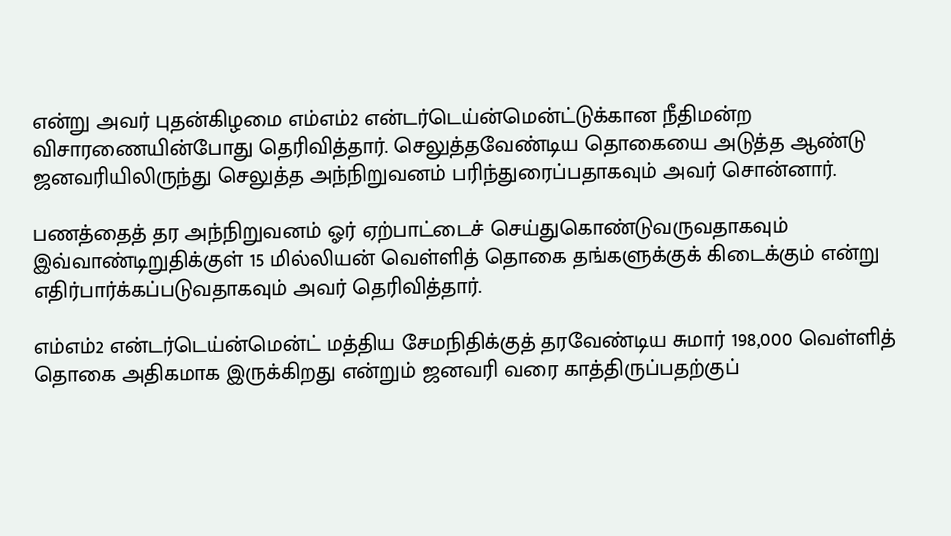என்று அவர் புதன்கிழமை எம்எம்2 என்டர்டெய்ன்மென்ட்டுக்கான நீதிமன்ற விசாரணையின்போது தெரிவித்தார். செலுத்தவேண்டிய தொகையை அடுத்த ஆண்டு ஜனவரியிலிருந்து செலுத்த அந்நிறுவனம் பரிந்துரைப்பதாகவும் அவர் சொன்னார்.

பணத்தைத் தர அந்நிறுவனம் ஓர் ஏற்பாட்டைச் செய்துகொண்டுவருவதாகவும் இவ்வாண்டிறுதிக்குள் 15 மில்லியன் வெள்ளித் தொகை தங்களுக்குக் கிடைக்கும் என்று எதிர்பார்க்கப்படுவதாகவும் அவர் தெரிவித்தார்.

எம்எம்2 என்டர்டெய்ன்மென்ட் மத்திய சேமநிதிக்குத் தரவேண்டிய சுமார் 198,000 வெள்ளித் தொகை அதிகமாக இருக்கிறது என்றும் ஜனவரி வரை காத்திருப்பதற்குப்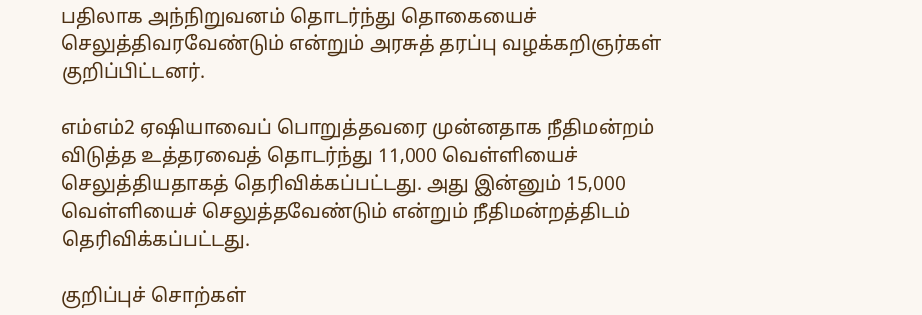பதிலாக அந்நிறுவனம் தொடர்ந்து தொகையைச் செலுத்திவரவேண்டும் என்றும் அரசுத் தரப்பு வழக்கறிஞர்கள் குறிப்பிட்டனர்.

எம்எம்2 ஏ‌ஷியாவைப் பொறுத்தவரை முன்னதாக நீதிமன்றம் விடுத்த உத்தரவைத் தொடர்ந்து 11,000 வெள்ளியைச் செலுத்தியதாகத் தெரிவிக்கப்பட்டது. அது இன்னும் 15,000 வெள்ளியைச் செலுத்தவேண்டும் என்றும் நீதிமன்றத்திடம் தெரிவிக்கப்பட்டது.

குறிப்புச் சொற்கள்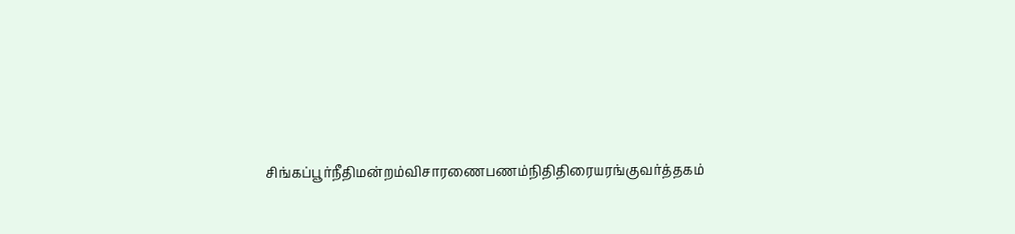சிங்கப்பூர்நீதிமன்றம்விசாரணைபணம்நிதிதிரையரங்குவர்த்தகம்